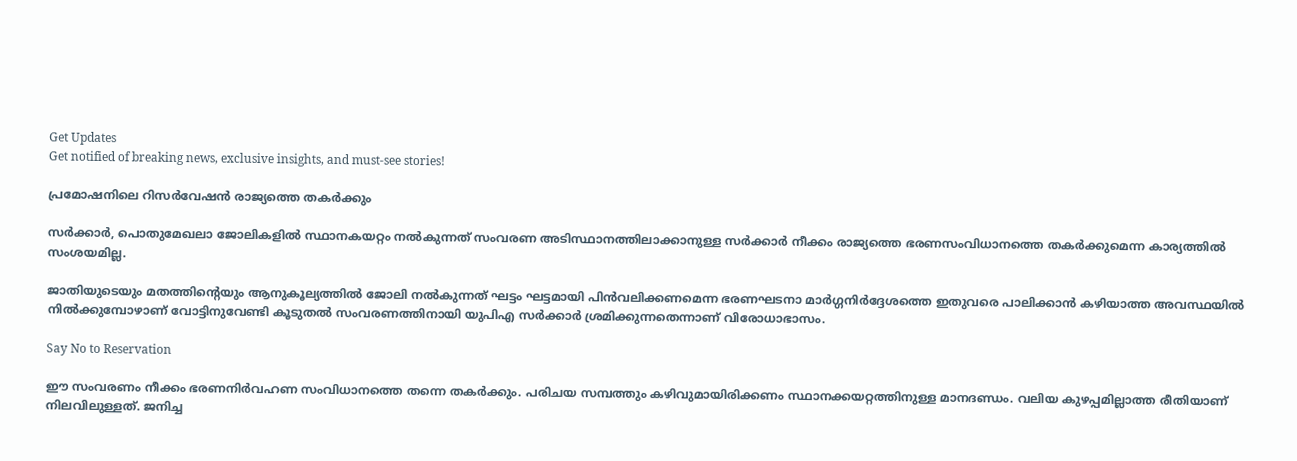Get Updates
Get notified of breaking news, exclusive insights, and must-see stories!

പ്രമോഷനിലെ റിസര്‍വേഷന്‍ രാജ്യത്തെ തകര്‍ക്കും

സര്‍ക്കാര്‍, പൊതുമേഖലാ ജോലികളില്‍ സ്ഥാനകയറ്റം നല്‍കുന്നത് സംവരണ അടിസ്ഥാനത്തിലാക്കാനുള്ള സര്‍ക്കാര്‍ നീക്കം രാജ്യത്തെ ഭരണസംവിധാനത്തെ തകര്‍ക്കുമെന്ന കാര്യത്തില്‍ സംശയമില്ല.

ജാതിയുടെയും മതത്തിന്റെയും ആനുകൂല്യത്തില്‍ ജോലി നല്‍കുന്നത് ഘട്ടം ഘട്ടമായി പിന്‍വലിക്കണമെന്ന ഭരണഘടനാ മാര്‍ഗ്ഗനിര്‍ദ്ദേശത്തെ ഇതുവരെ പാലിക്കാന്‍ കഴിയാത്ത അവസ്ഥയില്‍ നില്‍ക്കുമ്പോഴാണ് വോട്ടിനുവേണ്ടി കൂടുതല്‍ സംവരണത്തിനായി യുപിഎ സര്‍ക്കാര്‍ ശ്രമിക്കുന്നതെന്നാണ് വിരോധാഭാസം.

Say No to Reservation

ഈ സംവരണം നീക്കം ഭരണനിര്‍വഹണ സംവിധാനത്തെ തന്നെ തകര്‍ക്കും. പരിചയ സമ്പത്തും കഴിവുമായിരിക്കണം സ്ഥാനക്കയറ്റത്തിനുള്ള മാനദണ്ഡം. വലിയ കുഴപ്പമില്ലാത്ത രീതിയാണ് നിലവിലുള്ളത്. ജനിച്ച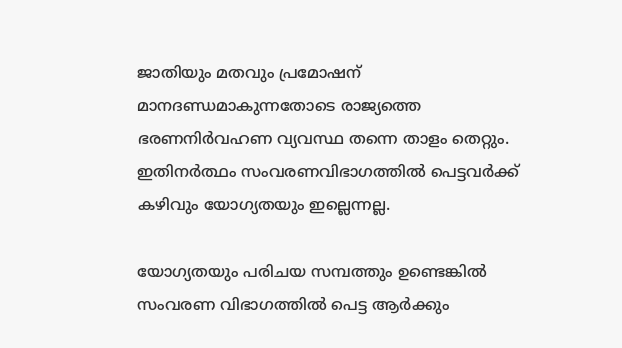ജാതിയും മതവും പ്രമോഷന് മാനദണ്ഡമാകുന്നതോടെ രാജ്യത്തെ ഭരണനിര്‍വഹണ വ്യവസ്ഥ തന്നെ താളം തെറ്റും. ഇതിനര്‍ത്ഥം സംവരണവിഭാഗത്തില്‍ പെട്ടവര്‍ക്ക് കഴിവും യോഗ്യതയും ഇല്ലെന്നല്ല.

യോഗ്യതയും പരിചയ സമ്പത്തും ഉണ്ടെങ്കില്‍ സംവരണ വിഭാഗത്തില്‍ പെട്ട ആര്‍ക്കും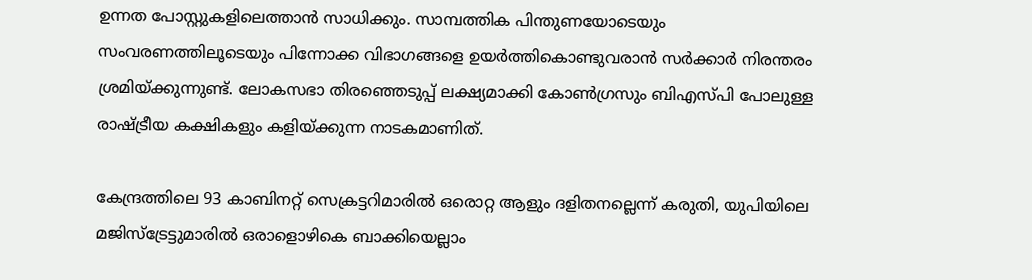ഉന്നത പോസ്റ്റുകളിലെത്താന്‍ സാധിക്കും. സാമ്പത്തിക പിന്തുണയോടെയും സംവരണത്തിലൂടെയും പിന്നോക്ക വിഭാഗങ്ങളെ ഉയര്‍ത്തികൊണ്ടുവരാന്‍ സര്‍ക്കാര്‍ നിരന്തരം ശ്രമിയ്ക്കുന്നുണ്ട്. ലോകസഭാ തിരഞ്ഞെടുപ്പ് ലക്ഷ്യമാക്കി കോണ്‍ഗ്രസും ബിഎസ്പി പോലുള്ള രാഷ്ട്രീയ കക്ഷികളും കളിയ്ക്കുന്ന നാടകമാണിത്.

കേന്ദ്രത്തിലെ 93 കാബിനറ്റ് സെക്രട്ടറിമാരില്‍ ഒരൊറ്റ ആളും ദളിതനല്ലെന്ന് കരുതി, യുപിയിലെ മജിസ്‌ട്രേട്ടുമാരില്‍ ഒരാളൊഴികെ ബാക്കിയെല്ലാം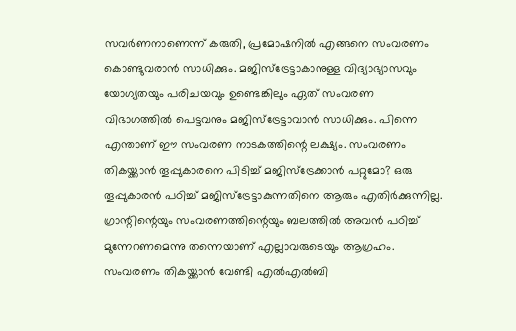സവര്‍ണനാണെന്ന് കരുതി, പ്രമോഷനില്‍ എങ്ങനെ സംവരണം കൊണ്ടുവരാന്‍ സാധിക്കും. മജിസ്‌ട്രേട്ടാകാനുള്ള വിദ്യാഭ്യാസവും യോഗ്യതയും പരിചയവും ഉണ്ടെങ്കിലും ഏത് സംവരണ വിഭാഗത്തില്‍ പെട്ടവനും മജിസ്‌ട്രേട്ടാവാന്‍ സാധിക്കും. പിന്നെ എന്താണ് ഈ സംവരണ നാടകത്തിന്റെ ലക്ഷ്യം. സംവരണം തികയ്ക്കാന്‍ തൂപ്പുകാരനെ പിടിച്ച് മജിസ്‌ട്രേക്കാന്‍ പറ്റുമോ? ഒരു തൂപ്പുകാരന്‍ പഠിച്ച് മജിസ്‌ട്രേട്ടാകുന്നതിനെ ആരും എതിര്‍ക്കുന്നില്ല. ഗ്രാന്റിന്റെയും സംവരണത്തിന്റെയും ബലത്തില്‍ അവന്‍ പഠിച്ച് മുന്നേറണമെന്നു തന്നെയാണ് എല്ലാവരുടെയും ആഗ്രഹം. സംവരണം തികയ്ക്കാന്‍ വേണ്ടി എല്‍എല്‍ബി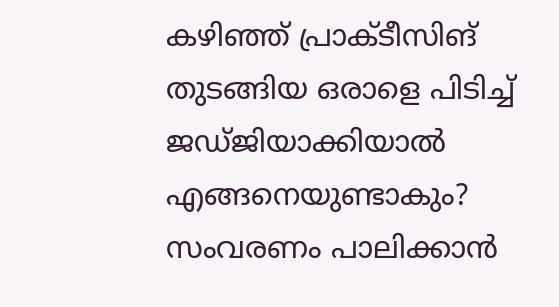കഴിഞ്ഞ് പ്രാക്ടീസിങ് തുടങ്ങിയ ഒരാളെ പിടിച്ച് ജഡ്ജിയാക്കിയാല്‍ എങ്ങനെയുണ്ടാകും? സംവരണം പാലിക്കാന്‍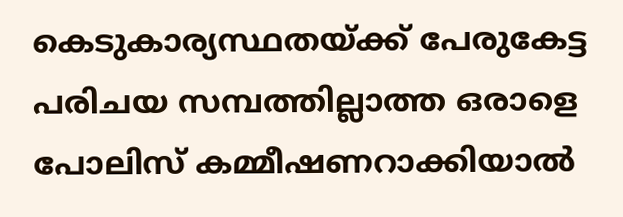കെടുകാര്യസ്ഥതയ്ക്ക് പേരുകേട്ട പരിചയ സമ്പത്തില്ലാത്ത ഒരാളെ പോലിസ് കമ്മീഷണറാക്കിയാല്‍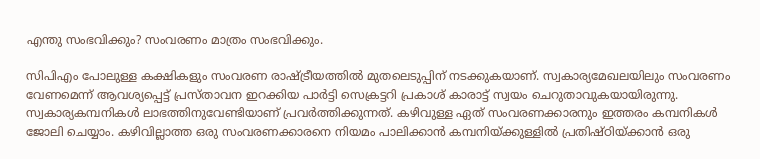എന്തു സംഭവിക്കും? സംവരണം മാത്രം സംഭവിക്കും.

സിപിഎം പോലുള്ള കക്ഷികളും സംവരണ രാഷ്ട്രീയത്തില്‍ മുതലെടുപ്പിന് നടക്കുകയാണ്. സ്വകാര്യമേഖലയിലും സംവരണം വേണമെന്ന് ആവശ്യപ്പെട്ട് പ്രസ്താവന ഇറക്കിയ പാര്‍ട്ടി സെക്രട്ടറി പ്രകാശ് കാരാട്ട് സ്വയം ചെറുതാവുകയായിരുന്നു. സ്വകാര്യകമ്പനികള്‍ ലാഭത്തിനുവേണ്ടിയാണ് പ്രവര്‍ത്തിക്കുന്നത്. കഴിവുള്ള ഏത് സംവരണക്കാരനും ഇത്തരം കമ്പനികള്‍ ജോലി ചെയ്യാം. കഴിവില്ലാത്ത ഒരു സംവരണക്കാരനെ നിയമം പാലിക്കാന്‍ കമ്പനിയ്ക്കുള്ളില്‍ പ്രതിഷ്ഠിയ്ക്കാന്‍ ഒരു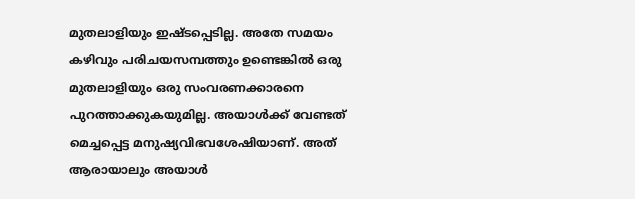മുതലാളിയും ഇഷ്ടപ്പെടില്ല. അതേ സമയം കഴിവും പരിചയസമ്പത്തും ഉണ്ടെങ്കില്‍ ഒരു മുതലാളിയും ഒരു സംവരണക്കാരനെ പുറത്താക്കുകയുമില്ല. അയാള്‍ക്ക് വേണ്ടത് മെച്ചപ്പെട്ട മനുഷ്യവിഭവശേഷിയാണ്. അത് ആരായാലും അയാള്‍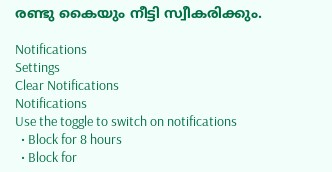രണ്ടു കൈയും നീട്ടി സ്വീകരിക്കും.

Notifications
Settings
Clear Notifications
Notifications
Use the toggle to switch on notifications
  • Block for 8 hours
  • Block for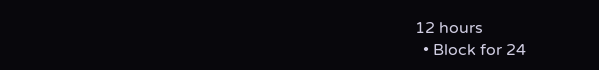12 hours
  • Block for 24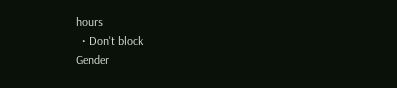hours
  • Don't block
Gender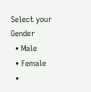Select your Gender
  • Male
  • Female
  •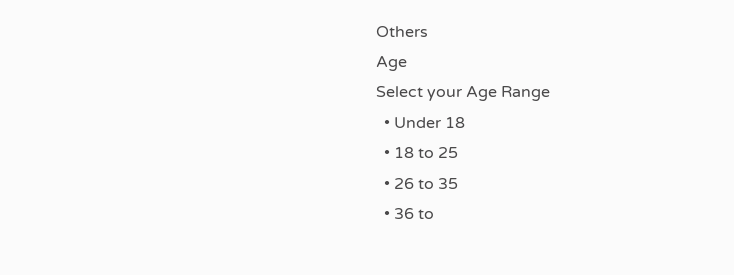Others
Age
Select your Age Range
  • Under 18
  • 18 to 25
  • 26 to 35
  • 36 to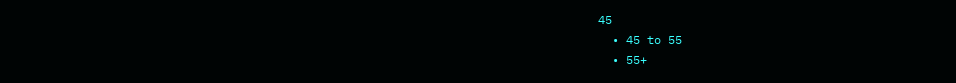45
  • 45 to 55
  • 55+